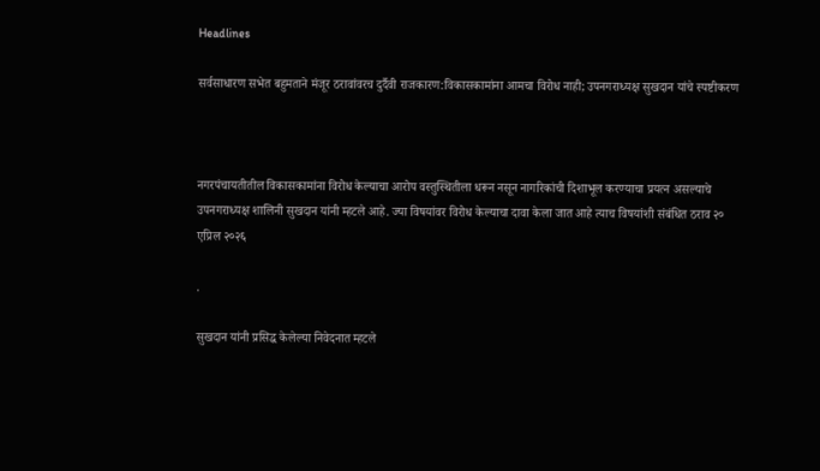Headlines

सर्वसाधारण सभेत बहुमताने मंजूर ठरावांवरच दुर्दैवी राजकारण:विकासकामांना आमचा विरोध नाही; उपनगराध्यक्ष सुखदान यांचे स्पष्टीकरण



नगरपंचायतीतील विकासकामांना विरोध केल्याचा आरोप वस्तुस्थितीला धरून नसून नागरिकांची दिशाभूल करण्याचा प्रयत्न असल्याचे उपनगराध्यक्ष शालिनी सुखदान यांनी म्हटले आहे. ज्या विषयांवर विरोध केल्याचा दावा केला जात आहे त्याच विषयांशी संबंधित ठराव २० एप्रिल २०२६

.

सुखदान यांनी प्रसिद्ध केलेल्या निवेदनात म्हटले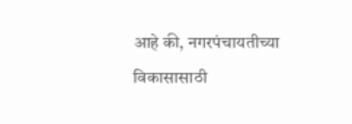आहे की, नगरपंचायतीच्या विकासासाठी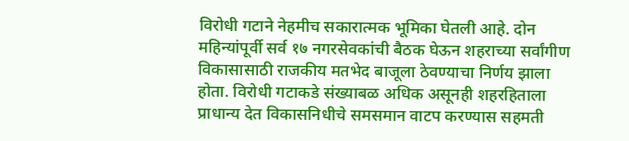विरोधी गटाने नेहमीच सकारात्मक भूमिका घेतली आहे. दोन महिन्यांपूर्वी सर्व १७ नगरसेवकांची बैठक घेऊन शहराच्या सर्वांगीण विकासासाठी राजकीय मतभेद बाजूला ठेवण्याचा निर्णय झाला होता. विरोधी गटाकडे संख्याबळ अधिक असूनही शहरहिताला प्राधान्य देत विकासनिधीचे समसमान वाटप करण्यास सहमती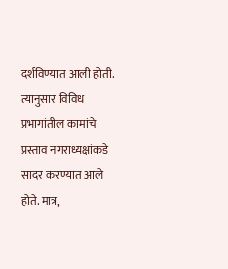दर्शविण्यात आली होती. त्यानुसार विविध प्रभागांतील कामांचे प्रस्ताव नगराध्यक्षांकडे सादर करण्यात आले होते. मात्र,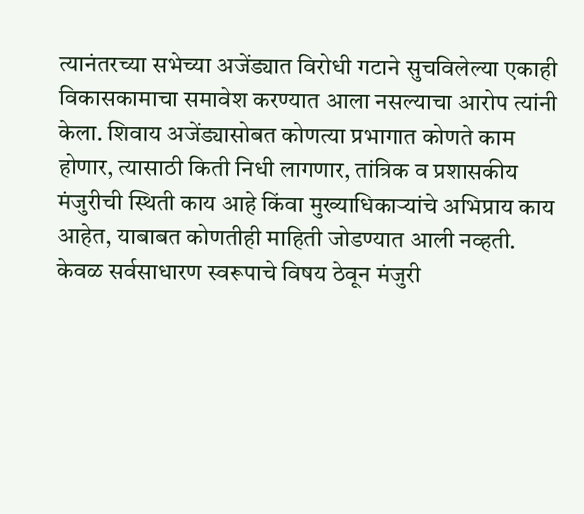त्यानंतरच्या सभेच्या अजेंड्यात विरोधी गटाने सुचविलेल्या एकाही विकासकामाचा समावेश करण्यात आला नसल्याचा आरोप त्यांनी केला. शिवाय अजेंड्यासोबत कोणत्या प्रभागात कोणते काम होणार, त्यासाठी किती निधी लागणार, तांत्रिक व प्रशासकीय मंजुरीची स्थिती काय आहे किंवा मुख्याधिकाऱ्यांचे अभिप्राय काय आहेत, याबाबत कोणतीही माहिती जोडण्यात आली नव्हती. केवळ सर्वसाधारण स्वरूपाचे विषय ठेवून मंजुरी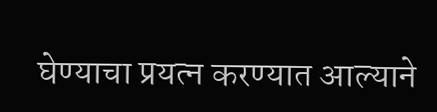घेण्याचा प्रयत्न करण्यात आल्याने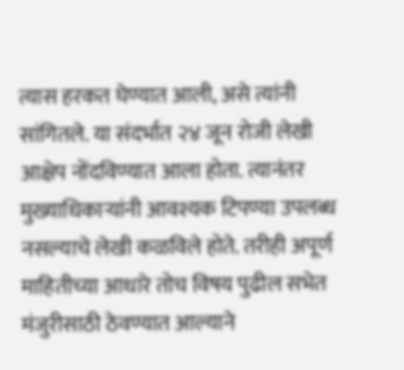त्यास हरकत घेण्यात आली, असे त्यांनी सांगितले. या संदर्भात २४ जून रोजी लेखी आक्षेप नोंदविण्यात आला होता. त्यानंतर मुख्याधिकाऱ्यांनी आवश्यक टिपण्या उपलब्ध नसल्याचे लेखी कळविले होते. तरीही अपूर्ण माहितीच्या आधारे तोच विषय पुढील सभेत मंजुरीसाठी ठेवण्यात आल्याने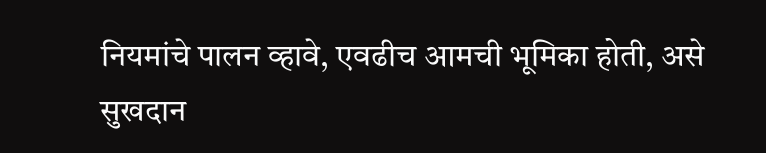नियमांचे पालन व्हावे, एवढीच आमची भूमिका होती, असे सुखदान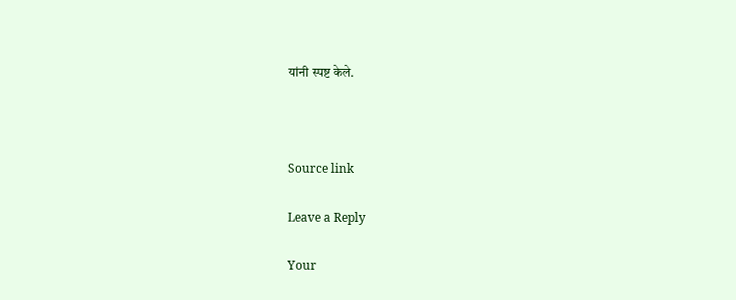यांनी स्पष्ट केले.



Source link

Leave a Reply

Your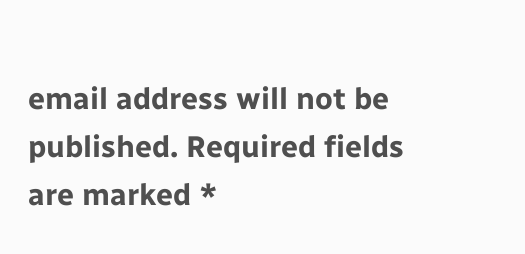email address will not be published. Required fields are marked *